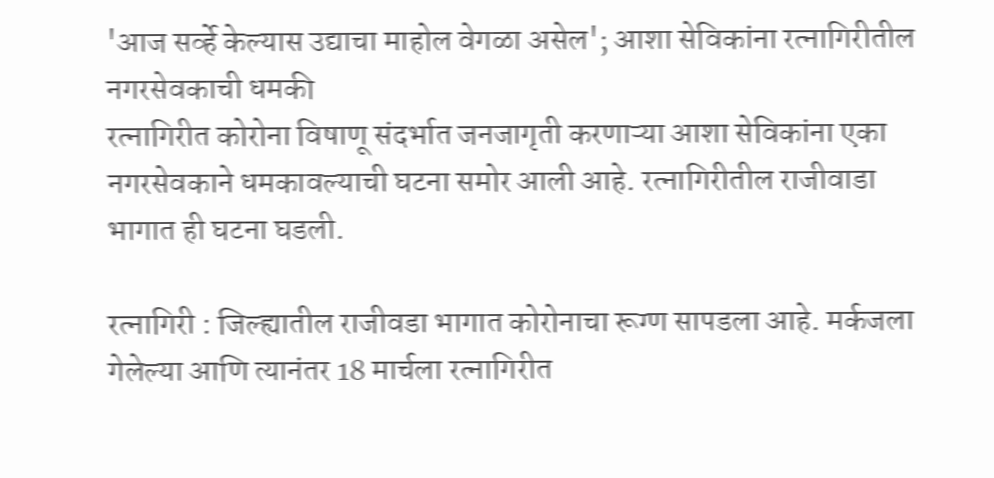'आज सर्व्हे केल्यास उद्याचा माहोल वेगळा असेल'; आशा सेविकांना रत्नागिरीतील नगरसेवकाची धमकी
रत्नागिरीत कोरोना विषाणू संदर्भात जनजागृती करणाऱ्या आशा सेविकांना एका नगरसेवकाने धमकावल्याची घटना समोर आली आहे. रत्नागिरीतील राजीवाडा भागात ही घटना घडली.

रत्नागिरी : जिल्ह्यातील राजीवडा भागात कोरोनाचा रूग्ण सापडला आहे. मर्कजला गेलेल्या आणि त्यानंतर 18 मार्चला रत्नागिरीत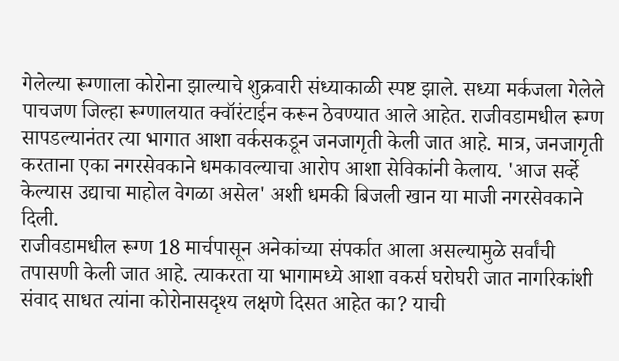गेलेल्या रूग्णाला कोरोना झाल्याचे शुक्रवारी संध्याकाळी स्पष्ट झाले. सध्या मर्कजला गेलेले पाचजण जिल्हा रूग्णालयात क्वॉरंटाईन करून ठेवण्यात आले आहेत. राजीवडामधील रूग्ण सापडल्यानंतर त्या भागात आशा वर्कसकडून जनजागृती केली जात आहे. मात्र, जनजागृती करताना एका नगरसेवकाने धमकावल्याचा आरोप आशा सेविकांनी केलाय. 'आज सर्व्हे केल्यास उद्याचा माहोल वेगळा असेल' अशी धमकी बिजली खान या माजी नगरसेवकाने दिली.
राजीवडामधील रूग्ण 18 मार्चपासून अनेकांच्या संपर्कात आला असल्यामुळे सर्वांची तपासणी केली जात आहे. त्याकरता या भागामध्ये आशा वकर्स घरोघरी जात नागरिकांशी संवाद साधत त्यांना कोरोनासदृश्य लक्षणे दिसत आहेत का? याची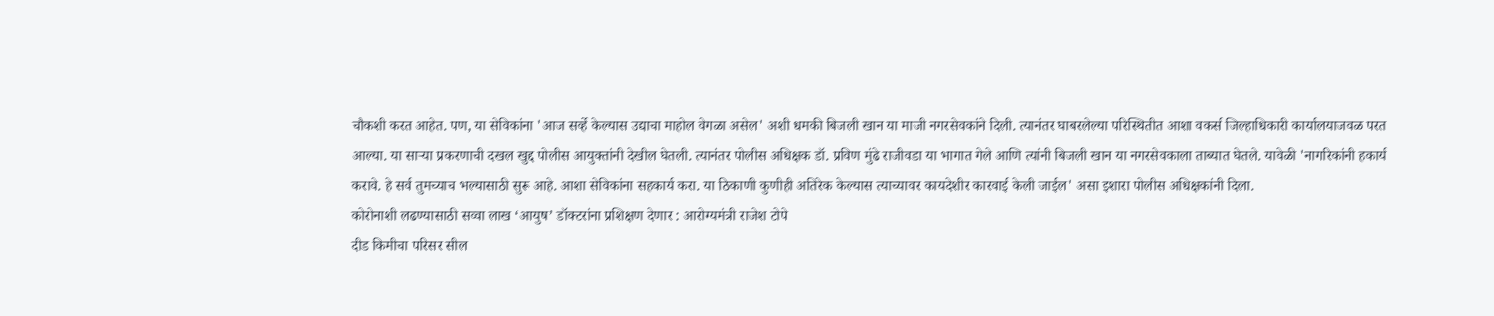चौकशी करत आहेत. पण, या सेविकांना 'आज सर्व्हे केल्यास उद्याचा माहोल वेगळा असेल' अशी धमकी बिजली खान या माजी नगरसेवकांने दिली. त्यानंतर घाबरलेल्या परिस्थितीत आशा वकर्स जिल्हाधिकारी कार्यालयाजवळ परत आल्या. या साऱ्या प्रकरणाची दखल खुद्द पोलीस आयुक्तांनी देखील घेतली. त्यानंतर पोलीस अधिक्षक डॉ. प्रविण मुंढे राजीवडा या भागात गेले आणि त्यांनी बिजली खान या नगरसेवकाला ताब्यात घेतले. यावेळी 'नागरिकांनी हकार्य करावे. हे सर्व तुमच्याच भल्यासाठी सुरू आहे. आशा सेविकांना सहकार्य करा. या ठिकाणी कुणीही अतिरेक केल्यास त्याच्यावर कायदेशीर कारवाई केली जाईल' असा इशारा पोलीस अधिक्षकांनी दिला.
कोरोनाशी लढण्यासाठी सव्वा लाख ‘आयुष’ डॉक्टरांना प्रशिक्षण देणार : आरोग्यमंत्री राजेश टोपे
दीड किमीचा परिसर सील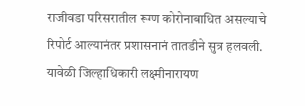राजीवडा परिसरातील रूग्ण कोरोनाबाधित असल्याचे रिपोर्ट आल्यानंतर प्रशासनानं तातडीने सुत्र हलवली. यावेळी जिल्हाधिकारी लक्ष्मीनारायण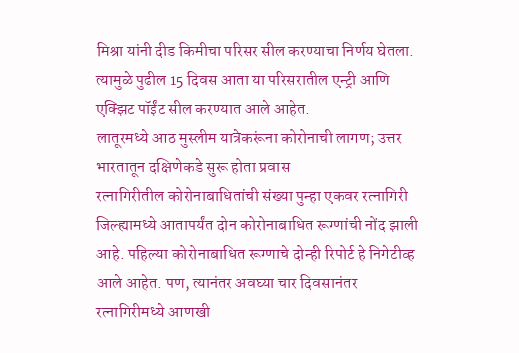मिश्रा यांनी दीड किमीचा परिसर सील करण्याचा निर्णय घेतला. त्यामुळे पुढील 15 दिवस आता या परिसरातील एन्ट्री आणि एक्झिट पॉईंट सील करण्यात आले आहेत.
लातूरमध्ये आठ मुस्लीम यात्रेकरूंना कोरोनाची लागण; उत्तर भारतातून दक्षिणेकडे सुरू होता प्रवास
रत्नागिरीतील कोरोनाबाधितांची संख्या पुन्हा एकवर रत्नागिरी जिल्ह्यामध्ये आतापर्यंत दोन कोरोनाबाधित रूग्णांची नोंद झाली आहे. पहिल्या कोरोनाबाधित रूग्णाचे दोन्ही रिपोर्ट हे निगेटीव्ह आले आहेत. पण, त्यानंतर अवघ्या चार दिवसानंतर रत्नागिरीमध्ये आणखी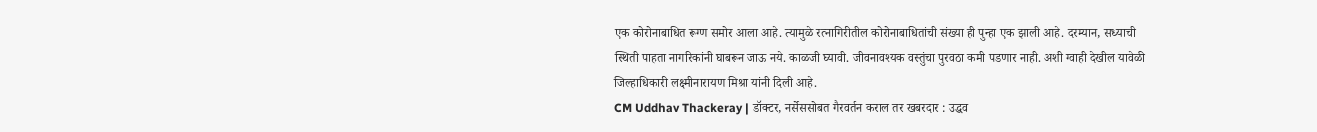एक कोरोनाबाधित रूग्ण समोर आला आहे. त्यामुळे रत्नागिरीतील कोरोनाबाधितांची संख्या ही पुन्हा एक झाली आहे. दरम्यान, सध्याची स्थिती पाहता नागरिकांनी घाबरून जाऊ नये. काळजी घ्यावी. जीवनावश्यक वस्तुंचा पुरवठा कमी पडणार नाही. अशी ग्वाही देखील यावेळी जिल्हाधिकारी लक्ष्मीनारायण मिश्रा यांनी दिली आहे.
CM Uddhav Thackeray | डॉक्टर, नर्सेससोबत गैरवर्तन कराल तर खबरदार : उद्धव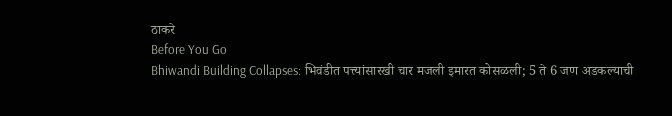ठाकरे
Before You Go
Bhiwandi Building Collapses: भिवंडीत पत्त्यांसारखी चार मजली इमारत कोसळली; 5 ते 6 जण अडकल्याची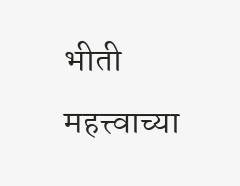भीती
महत्त्वाच्या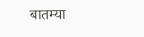बातम्या